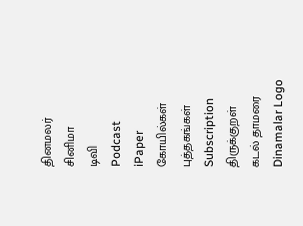தினமலர்
சினிமா
டிவி
Podcast
iPaper
கோயில்கள்
புத்தகங்கள்
Subscription
திருக்குறள்
கடல் தாமரை
Dinamalar Logo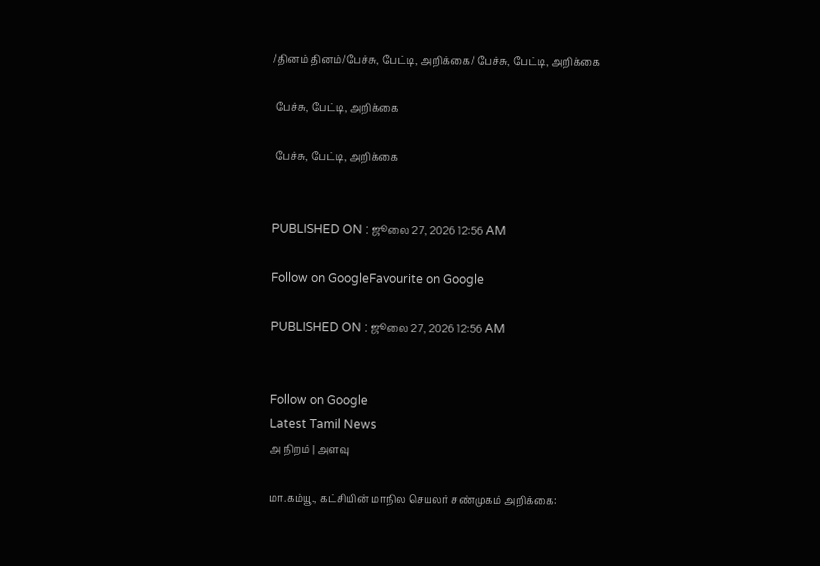/தினம் தினம்/பேச்சு, பேட்டி, அறிக்கை/ பேச்சு, பேட்டி, அறிக்கை

 பேச்சு, பேட்டி, அறிக்கை

 பேச்சு, பேட்டி, அறிக்கை


PUBLISHED ON : ஜூலை 27, 2026 12:56 AM

Follow on GoogleFavourite on Google

PUBLISHED ON : ஜூலை 27, 2026 12:56 AM


Follow on Google
Latest Tamil News
அ நிறம் | அளவு

மா.கம்யூ., கட்சியின் மாநில செயலர் சண்முகம் அறிக்கை: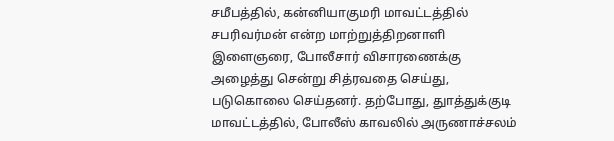சமீபத்தில், கன்னியாகுமரி மாவட்டத்தில் சபரிவர்மன் என்ற மாற்றுத்திறனாளி இளைஞரை, போலீசார் விசாரணைக்கு அழைத்து சென்று சித்ரவதை செய்து, படுகொலை செய்தனர். தற்போது, துாத்துக்குடி மாவட்டத்தில், போலீஸ் காவலில் அருணாச்சலம்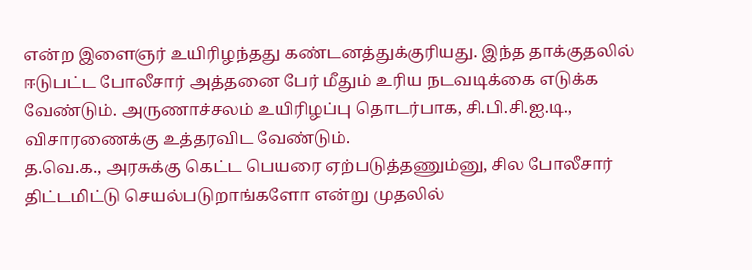என்ற இளைஞர் உயிரிழந்தது கண்டனத்துக்குரியது. இந்த தாக்குதலில் ஈடுபட்ட போலீசார் அத்தனை பேர் மீதும் உரிய நடவடிக்கை எடுக்க வேண்டும். அருணாச்சலம் உயிரிழப்பு தொடர்பாக, சி.பி.சி.ஐ.டி., விசாரணைக்கு உத்தரவிட வேண்டும்.
த.வெ.க., அரசுக்கு கெட்ட பெயரை ஏற்படுத்தணும்னு, சில போலீசார் திட்டமிட்டு செயல்படுறாங்களோ என்று முதலில்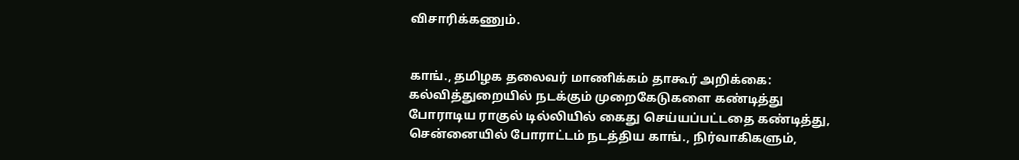விசாரிக்கணும்.


காங்., தமிழக தலைவர் மாணிக்கம் தாகூர் அறிக்கை: கல்வித்துறையில் நடக்கும் முறைகேடுகளை கண்டித்து போராடிய ராகுல் டில்லியில் கைது செய்யப்பட்டதை கண்டித்து, சென்னையில் போராட்டம் நடத்திய காங்., நிர்வாகிகளும்,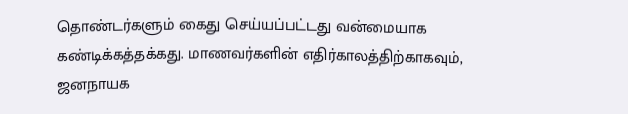தொண்டர்களும் கைது செய்யப்பட்டது வன்மையாக கண்டிக்கத்தக்கது. மாணவர்களின் எதிர்காலத்திற்காகவும், ஜனநாயக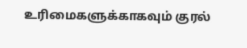உரிமைகளுக்காகவும் குரல்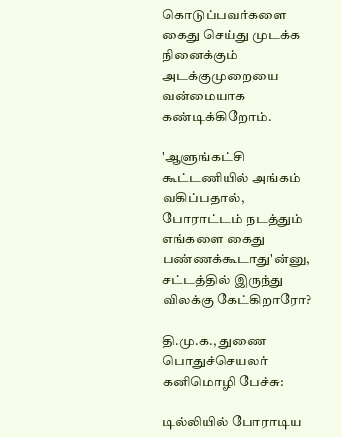கொடுப்பவர்களை கைது செய்து முடக்க நினைக்கும் அடக்குமுறையை வன்மையாக கண்டிக்கிறோம்.

'ஆளுங்கட்சி கூட்டணியில் அங்கம் வகிப்பதால், போராட்டம் நடத்தும் எங்களை கைது பண்ணக்கூடாது'ன்னு, சட்டத்தில் இருந்து விலக்கு கேட்கிறாரோ?

தி.மு.க., துணை பொதுச்செயலர் கனிமொழி பேச்சு:

டில்லியில் போராடிய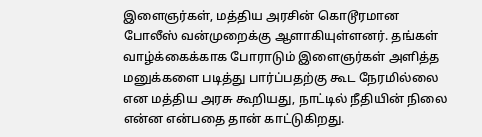இளைஞர்கள், மத்திய அரசின் கொடூரமான போலீஸ் வன்முறைக்கு ஆளாகியுள்ளனர். தங்கள் வாழ்க்கைக்காக போராடும் இளைஞர்கள் அளித்த மனுக்களை படித்து பார்ப்பதற்கு கூட நேரமில்லை என மத்திய அரசு கூறியது, நாட்டில் நீதியின் நிலை என்ன என்பதை தான் காட்டுகிறது.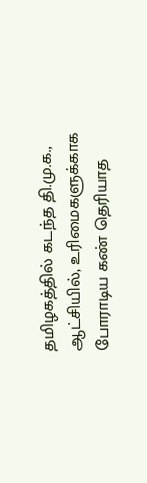தமிழகத்தில் கடந்த தி.மு.க., ஆட்சியில், உரிமைகளுக்காக போராடிய கண் தெரியாத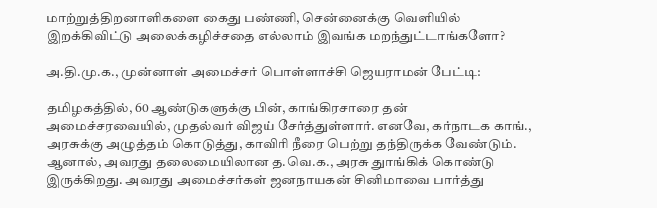மாற்றுத்திறனாளிகளை கைது பண்ணி, சென்னைக்கு வெளியில் இறக்கிவிட்டு அலைக்கழிச்சதை எல்லாம் இவங்க மறந்துட்டாங்களோ?

அ.தி.மு.க., முன்னாள் அமைச்சர் பொள்ளாச்சி ஜெயராமன் பேட்டி:

தமிழகத்தில், 60 ஆண்டுகளுக்கு பின், காங்கிரசாரை தன் அமைச்சரவையில், முதல்வர் விஜய் சேர்த்துள்ளார். எனவே, கர்நாடக காங்., அரசுக்கு அழுத்தம் கொடுத்து, காவிரி நீரை பெற்று தந்திருக்க வேண்டும். ஆனால், அவரது தலைமையிலான த.வெ.க., அரசு துாங்கிக் கொண்டு இருக்கிறது. அவரது அமைச்சர்கள் ஜனநாயகன் சினிமாவை பார்த்து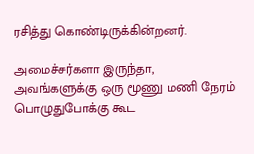ரசித்து கொண்டிருக்கின்றனர்.

அமைச்சர்களா இருந்தா, அவங்களுக்கு ஒரு மூணு மணி நேரம் பொழுதுபோக்கு கூட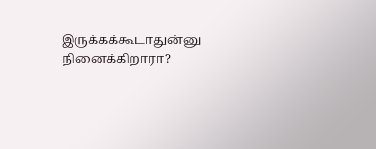இருக்கக்கூடாதுன்னு நினைக்கிறாரா?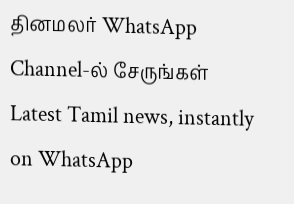தினமலர் WhatsApp Channel-ல் சேருங்கள்
Latest Tamil news, instantly on WhatsApp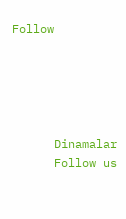Follow





      Dinamalar
      Follow us